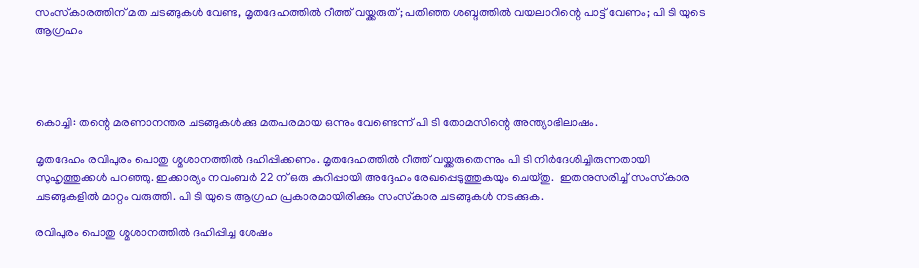സംസ്‌കാരത്തിന് മത ചടങ്ങുകള്‍ വേണ്ട, മൃതദേഹത്തില്‍ റീത്ത് വയ്ക്കരുത്; പതിഞ്ഞ ശബ്ദത്തില്‍ വയലാറിന്റെ പാട്ട് വേണം; പി ടി യുടെ ആഗ്രഹം




കൊച്ചി: തന്റെ മരണാനന്തര ചടങ്ങുകള്‍ക്കു മതപരമായ ഒന്നും വേണ്ടെന്ന് പി ടി തോമസിന്റെ അന്ത്യാഭിലാഷം.

മൃതദേഹം രവിപുരം പൊതു ശ്മശാനത്തില്‍ ദഹിപ്പിക്കണം. മൃതദേഹത്തില്‍ റീത്ത് വയ്ക്കരുതെന്നും പി ടി നിര്‍ദേശിച്ചിരുന്നതായി സുഹൃത്തുക്കള്‍ പറഞ്ഞു. ഇക്കാര്യം നവംബർ 22 ന് ഒരു കുറിപ്പായി അദ്ദേഹം രേഖപ്പെടുത്തുകയും ചെയ്തു.  ഇതനുസരിച്ച് സംസ്‌കാര ചടങ്ങുകളില്‍ മാറ്റം വരുത്തി. പി ടി യുടെ ആഗ്രഹ പ്രകാരമായിരിക്കും സംസ്‌കാര ചടങ്ങുകൾ നടക്കുക.

രവിപുരം പൊതു ശ്മശാനത്തില്‍ ദഹിപ്പിച്ച ശേഷം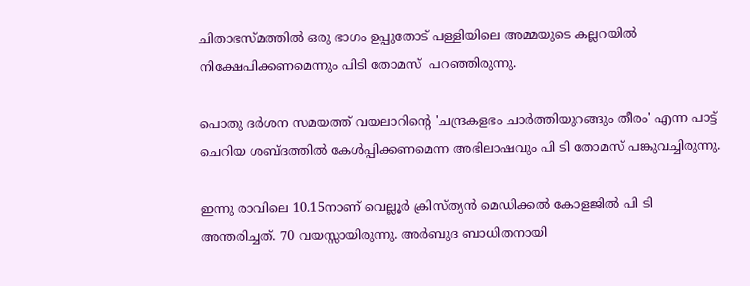ചിതാഭസ്മത്തില്‍ ഒരു ഭാഗം ഉപ്പുതോട് പള്ളിയിലെ അമ്മയുടെ കല്ലറയില്‍ നിക്ഷേപിക്കണമെന്നും പിടി തോമസ്  പറഞ്ഞിരുന്നു.

പൊതു ദര്‍ശന സമയത്ത് വയലാറിന്റെ 'ചന്ദ്രകളഭം ചാര്‍ത്തിയുറങ്ങും തീരം' എന്ന പാട്ട് ചെറിയ ശബ്ദത്തില്‍ കേള്‍പ്പിക്കണമെന്ന അഭിലാഷവും പി ടി തോമസ് പങ്കുവച്ചിരുന്നു.

ഇന്നു രാവിലെ 10.15നാണ് വെല്ലൂര്‍ ക്രിസ്ത്യന്‍ മെഡിക്കല്‍ കോളജില്‍ പി ടി അന്തരിച്ചത്. 70 വയസ്സായിരുന്നു. അര്‍ബുദ ബാധിതനായി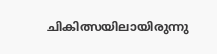ചികിത്സയിലായിരുന്നു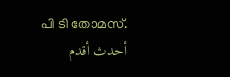പി ടി തോമസ്.
أحدث أقدم